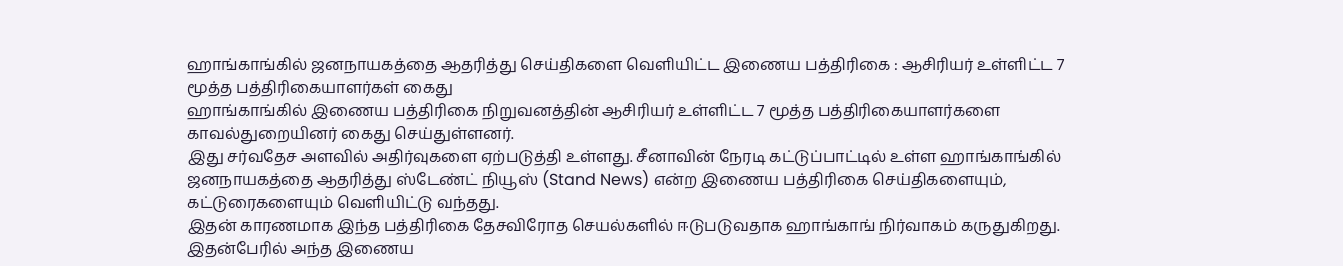ஹாங்காங்கில் ஜனநாயகத்தை ஆதரித்து செய்திகளை வெளியிட்ட இணைய பத்திரிகை : ஆசிரியர் உள்ளிட்ட 7 மூத்த பத்திரிகையாளர்கள் கைது
ஹாங்காங்கில் இணைய பத்திரிகை நிறுவனத்தின் ஆசிரியர் உள்ளிட்ட 7 மூத்த பத்திரிகையாளர்களை காவல்துறையினர் கைது செய்துள்ளனர்.
இது சர்வதேச அளவில் அதிர்வுகளை ஏற்படுத்தி உள்ளது. சீனாவின் நேரடி கட்டுப்பாட்டில் உள்ள ஹாங்காங்கில் ஜனநாயகத்தை ஆதரித்து ஸ்டேண்ட் நியூஸ் (Stand News) என்ற இணைய பத்திரிகை செய்திகளையும், கட்டுரைகளையும் வெளியிட்டு வந்தது.
இதன் காரணமாக இந்த பத்திரிகை தேசவிரோத செயல்களில் ஈடுபடுவதாக ஹாங்காங் நிர்வாகம் கருதுகிறது. இதன்பேரில் அந்த இணைய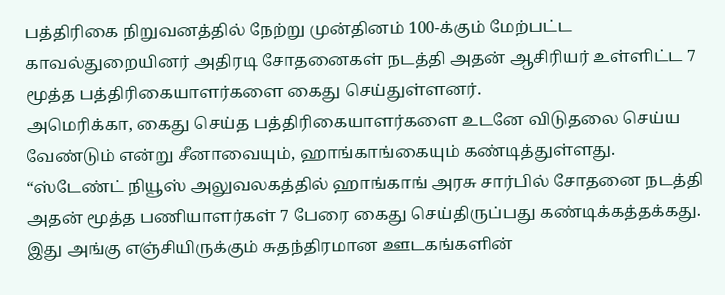பத்திரிகை நிறுவனத்தில் நேற்று முன்தினம் 100-க்கும் மேற்பட்ட காவல்துறையினர் அதிரடி சோதனைகள் நடத்தி அதன் ஆசிரியர் உள்ளிட்ட 7 மூத்த பத்திரிகையாளர்களை கைது செய்துள்ளனர்.
அமெரிக்கா, கைது செய்த பத்திரிகையாளர்களை உடனே விடுதலை செய்ய வேண்டும் என்று சீனாவையும், ஹாங்காங்கையும் கண்டித்துள்ளது. “ஸ்டேண்ட் நியூஸ் அலுவலகத்தில் ஹாங்காங் அரசு சார்பில் சோதனை நடத்தி அதன் மூத்த பணியாளர்கள் 7 பேரை கைது செய்திருப்பது கண்டிக்கத்தக்கது.
இது அங்கு எஞ்சியிருக்கும் சுதந்திரமான ஊடகங்களின்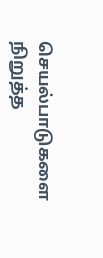செயல்பாடுகளை நிறுத்த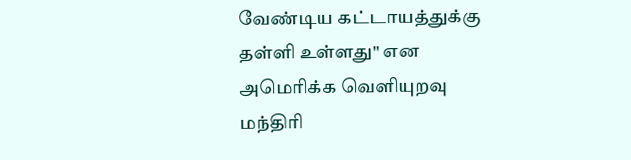வேண்டிய கட்டாயத்துக்கு தள்ளி உள்ளது" என
அமெரிக்க வெளியுறவு மந்திரி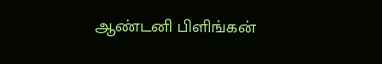ஆண்டனி பிளிங்கன்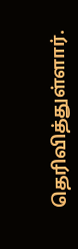தெரிவித்துள்ளார்.